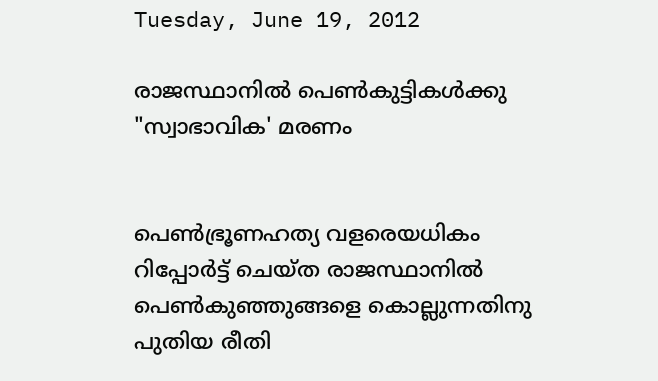Tuesday, June 19, 2012

രാജസ്ഥാനില്‍ പെണ്‍കുട്ടികള്‍ക്കു "സ്വാഭാവിക' മരണം


പെണ്‍ഭ്രൂണഹത്യ വളരെയധികം റിപ്പോര്‍ട്ട് ചെയ്ത രാജസ്ഥാനില്‍ പെണ്‍കുഞ്ഞുങ്ങളെ കൊല്ലുന്നതിനു പുതിയ രീതി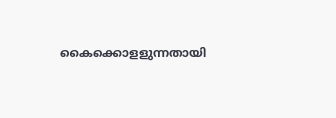കൈക്കൊളളുന്നതായി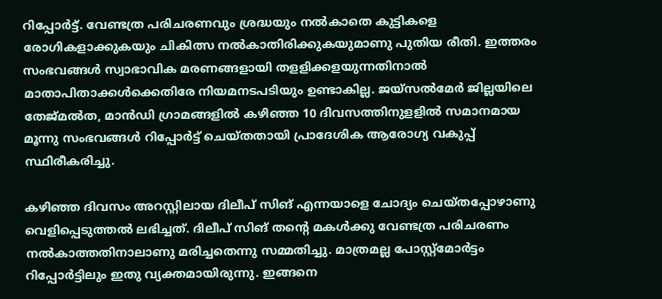റിപ്പോര്‍ട്ട്. വേണ്ടത്ര പരിചരണവും ശ്രദ്ധയും നല്‍കാതെ കുട്ടികളെ രോഗികളാക്കുകയും ചികിത്സ നല്‍കാതിരിക്കുകയുമാണു പുതിയ രീതി. ഇത്തരം സംഭവങ്ങള്‍ സ്വാഭാവിക മരണങ്ങളായി തളളിക്കളയുന്നതിനാല്‍ മാതാപിതാക്കള്‍ക്കെതിരേ നിയമനടപടിയും ഉണ്ടാകില്ല. ജയ്സല്‍മേര്‍ ജില്ലയിലെ തേജ്മല്‍ത, മാന്‍ഡി ഗ്രാമങ്ങളില്‍ കഴിഞ്ഞ 10 ദിവസത്തിനുളളില്‍ സമാനമായ മൂന്നു സംഭവങ്ങള്‍ റിപ്പോര്‍ട്ട് ചെയ്തതായി പ്രാദേശിക ആരോഗ്യ വകുപ്പ് സ്ഥിരീകരിച്ചു.

കഴിഞ്ഞ ദിവസം അറസ്റ്റിലായ ദിലീപ് സിങ് എന്നയാളെ ചോദ്യം ചെയ്തപ്പോഴാണു വെളിപ്പെടുത്തല്‍ ലഭിച്ചത്. ദിലീപ് സിങ് തന്‍റെ മകള്‍ക്കു വേണ്ടത്ര പരിചരണം നല്‍കാത്തതിനാലാണു മരിച്ചതെന്നു സമ്മതിച്ചു. മാത്രമല്ല പോസ്റ്റ്മോര്‍ട്ടം റിപ്പോര്‍ട്ടിലും ഇതു വ്യക്തമായിരുന്നു. ഇങ്ങനെ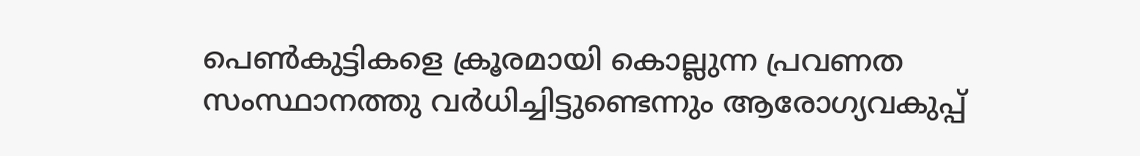പെണ്‍കുട്ടികളെ ക്രൂരമായി കൊല്ലുന്ന പ്രവണത സംസ്ഥാനത്തു വര്‍ധിച്ചിട്ടുണ്ടെന്നും ആരോഗ്യവകുപ്പ്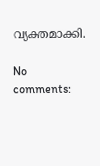വ്യക്തമാക്കി.

No comments: